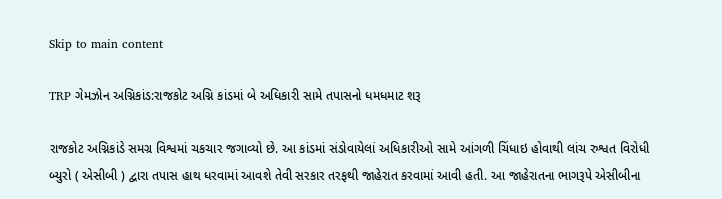Skip to main content

TRP ગેમઝોન અગ્નિકાંડ:રાજકોટ અગ્નિ કાંડમાં બે અધિકારી સામે તપાસનો ધમધમાટ શરૂ

રાજકોટ અગ્નિકાંડે સમગ્ર વિશ્વમાં ચકચાર જગાવ્યો છે. આ કાંડમાં સંડોવાયેલાં અધિકારીઓ સામે આંગળી ચિંધાઇ હોવાથી લાંચ રુશ્વત વિરોધી બ્યુરો ( એસીબી ) દ્વારા તપાસ હાથ ધરવામાં આવશે તેવી સરકાર તરફથી જાહેરાત કરવામાં આવી હતી. આ જાહેરાતના ભાગરૂપે એસીબીના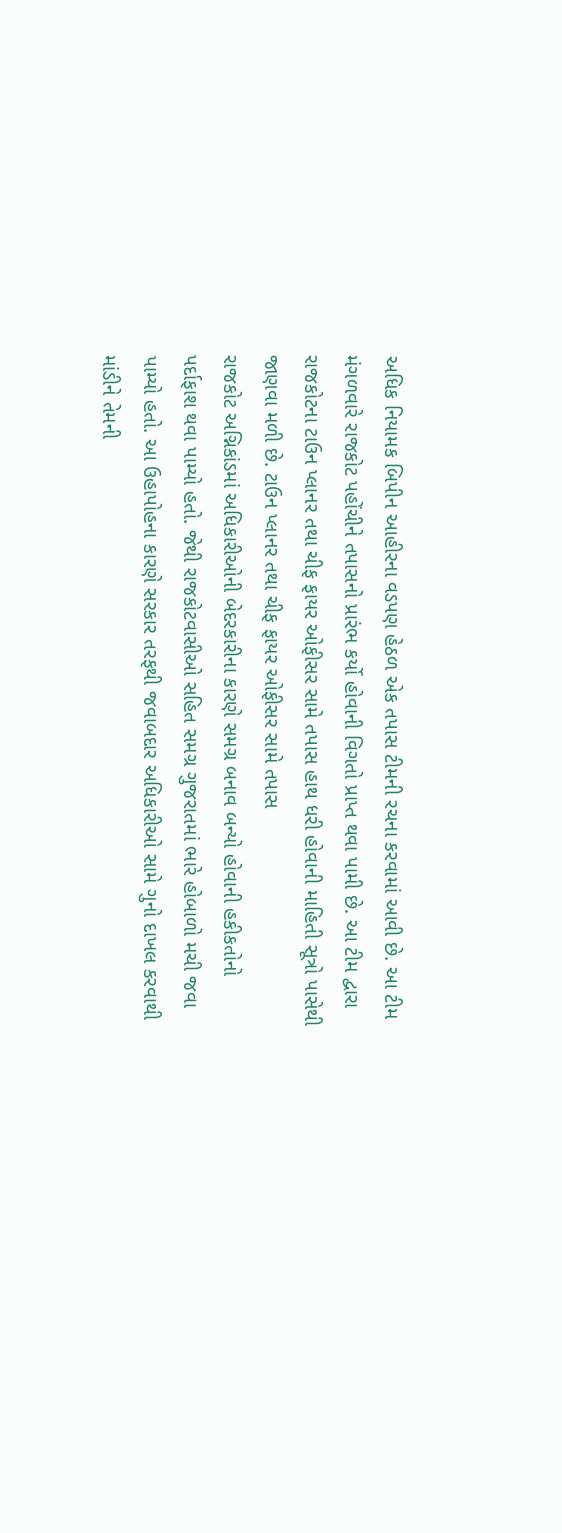અધિક નિયામક બિપીન આહીરના વડપણ હેઠળ એક તપાસ ટીમની રચના કરવામાં આવી છે. આ ટીમ મંગળવારે રાજકોટ પહોંચીને તપાસનો પ્રારંભ કર્યો હોવાની વિગતો પ્રાપ્ત થવા પામી છે. આ ટીમ દ્વારા રાજકોટના ટાઉન પ્લાનર તથા ચીફ ફાયર ઓફીસર સામે તપાસ હાથ ધરી હોવાની માહિતી સૂત્રો પાસેથી જાણવા મળી છે. ટાઉન પ્લાનર તથા ચીફ ફાયર ઓફીસર સામે તપાસ
રાજકોટ અગ્નિકાંડમાં અધિકારીઓની બેદરકારીના કારણે સમગ્ર બનાવ બન્યો હોવાની હકીકતોનો પર્દાફાશ થવા પામ્યો હતો. જેથી રાજકોટવાસીઓ સહિત સમગ્ર ગુજરાતમાં ભારે હોબાળો મચી જવા પામ્યો હતો. આ ઉહાપોહના કારણે સરકાર તરફથી જવાબદાર અધિકારીઓ સામે ગુનો દાખલ કરવાથી માંડીને તેમની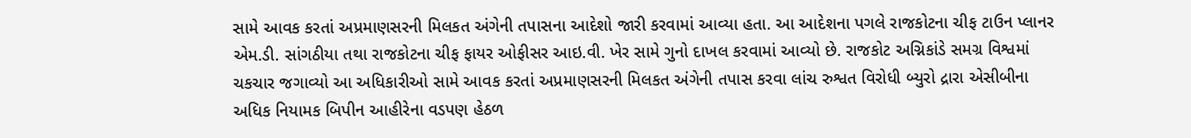સામે આવક કરતાં અપ્રમાણસરની મિલકત અંગેની તપાસના આદેશો જારી કરવામાં આવ્યા હતા. આ આદેશના પગલે રાજકોટના ચીફ ટાઉન પ્લાનર એમ.ડી. સાંગઠીયા તથા રાજકોટના ચીફ ફાયર ઓફીસર આઇ.વી. ખેર સામે ગુનો દાખલ કરવામાં આવ્યો છે. રાજકોટ અગ્નિકાંડે સમગ્ર વિશ્વમાં ચકચાર જગાવ્યો આ અધિકારીઓ સામે આવક કરતાં અપ્રમાણસરની મિલકત અંગેની તપાસ કરવા લાંચ રુશ્વત વિરોધી બ્યુરો દ્રારા એસીબીના અધિક નિયામક બિપીન આહીરેના વડપણ હેઠળ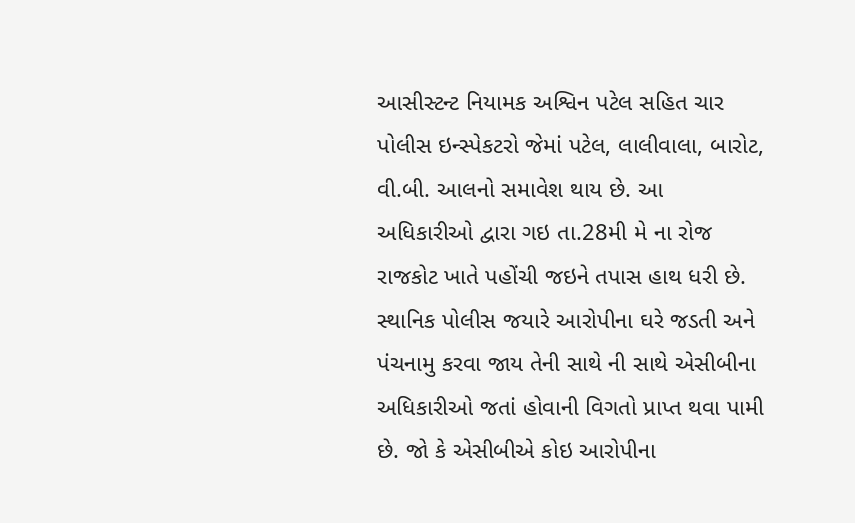આસીસ્ટન્ટ નિયામક અશ્વિન પટેલ સહિત ચાર પોલીસ ઇન્સ્પેકટરો જેમાં પટેલ, લાલીવાલા, બારોટ, વી.બી. આલનો સમાવેશ થાય છે. આ અધિકારીઓ દ્વારા ગઇ તા.28મી મે ના રોજ રાજકોટ ખાતે પહોંચી જઇને તપાસ હાથ ધરી છે. સ્થાનિક પોલીસ જયારે આરોપીના ઘરે જડતી અને પંચનામુ કરવા જાય તેની સાથે ની સાથે એસીબીના અધિકારીઓ જતાં હોવાની વિગતો પ્રાપ્ત થવા પામી છે. જો કે એસીબીએ કોઇ આરોપીના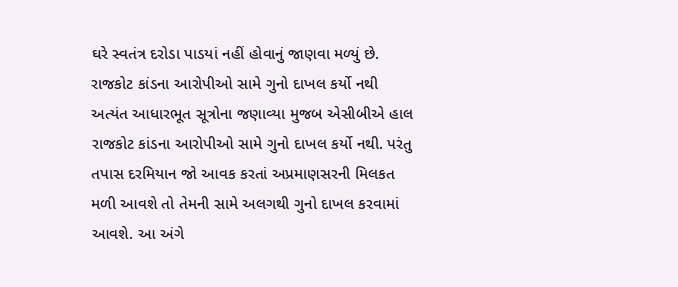ઘરે સ્વતંત્ર દરોડા પાડયાં નહીં હોવાનું જાણવા મળ્યું છે. રાજકોટ કાંડના આરોપીઓ સામે ગુનો દાખલ કર્યો નથી
અત્યંત આધારભૂત સૂત્રોના જણાવ્યા મુજબ એસીબીએ હાલ રાજકોટ કાંડના આરોપીઓ સામે ગુનો દાખલ કર્યો નથી. પરંતુ તપાસ દરમિયાન જો આવક કરતાં અપ્રમાણસરની મિલકત મળી આવશે તો તેમની સામે અલગથી ગુનો દાખલ કરવામાં આવશે. આ અંગે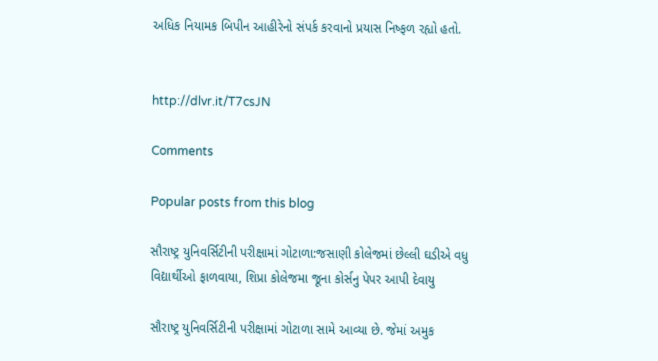અધિક નિયામક બિપીન આહીરેનો સંપર્ક કરવાનો પ્રયાસ નિષ્ફળ રહ્યો હતો.


http://dlvr.it/T7csJN

Comments

Popular posts from this blog

સૌરાષ્ટ્ર યુનિવર્સિટીની પરીક્ષામાં ગોટાળા:જસાણી કોલેજમાં છેલ્લી ઘડીએ વધુ વિદ્યાર્થીઓ ફાળવાયા, શિપ્રા કોલેજમા જૂના કોર્સનુ પેપર આપી દેવાયુ

સૌરાષ્ટ્ર યુનિવર્સિટીની પરીક્ષામાં ગોટાળા સામે આવ્યા છે. જેમાં અમુક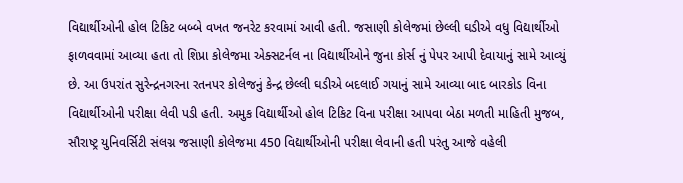વિદ્યાર્થીઓની હોલ ટિકિટ બબ્બે વખત જનરેટ કરવામાં આવી હતી. જસાણી કોલેજમાં છેલ્લી ઘડીએ વધુ વિદ્યાર્થીઓ ફાળવવામાં આવ્યા હતા તો શિપ્રા કોલેજમા એક્સટર્નલ ના વિદ્યાર્થીઓને જુના કોર્સ નું પેપર આપી દેવાયાનું સામે આવ્યું છે. આ ઉપરાંત સુરેન્દ્રનગરના રતનપર કોલેજનું કેન્દ્ર છેલ્લી ઘડીએ બદલાઈ ગયાનું સામે આવ્યા બાદ બારકોડ વિના વિદ્યાર્થીઓની પરીક્ષા લેવી પડી હતી. અમુક વિદ્યાર્થીઓ હોલ ટિકિટ વિના પરીક્ષા આપવા બેઠા મળતી માહિતી મુજબ, સૌરાષ્ટ્ર યુનિવર્સિટી સંલગ્ન જસાણી કોલેજમા 450 વિદ્યાર્થીઓની પરીક્ષા લેવાની હતી પરંતુ આજે વહેલી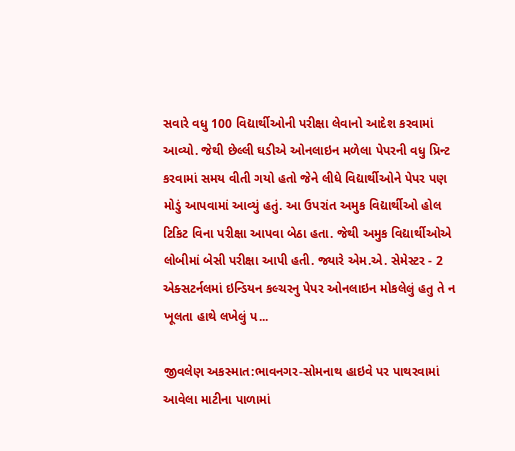સવારે વધુ 100 વિદ્યાર્થીઓની પરીક્ષા લેવાનો આદેશ કરવામાં આવ્યો. જેથી છેલ્લી ઘડીએ ઓનલાઇન મળેલા પેપરની વધુ પ્રિન્ટ કરવામાં સમય વીતી ગયો હતો જેને લીધે વિદ્યાર્થીઓને પેપર પણ મોડું આપવામાં આવ્યું હતું. આ ઉપરાંત અમુક વિદ્યાર્થીઓ હોલ ટિકિટ વિના પરીક્ષા આપવા બેઠા હતા. જેથી અમુક વિદ્યાર્થીઓએ લોબીમાં બેસી પરીક્ષા આપી હતી. જ્યારે એમ.એ. સેમેસ્ટર - 2 એક્સટર્નલમાં ઇન્ડિયન કલ્ચરનુ પેપર ઓનલાઇન મોકલેલું હતુ તે ન ખૂલતા હાથે લખેલું પ...

જીવલેણ અકસ્માત:ભાવનગર-સોમનાથ હાઇવે પર પાથરવામાં આવેલા માટીના પાળામાં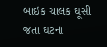બાઇક ચાલક ઘૂસી જતા ઘટના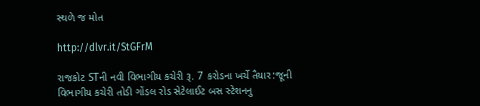સ્થળે જ મોત

http://dlvr.it/StGFrM

રાજકોટ STની નવી વિભાગીય કચેરી રૂ. 7 કરોડના ખર્ચે તૈયાર:જૂની વિભાગીય કચેરી તોડી ગોંડલ રોડ સેટેલાઈટ બસ સ્ટેશનનુ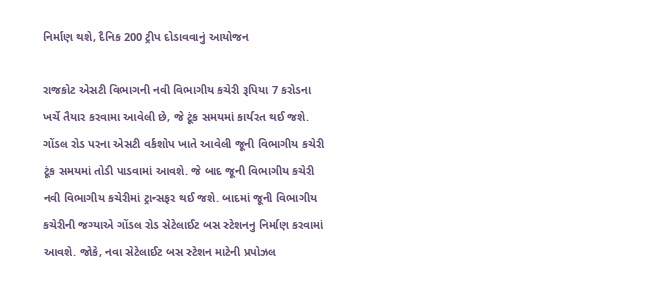નિર્માણ થશે, દૈનિક 200 ટ્રીપ દોડાવવાનું આયોજન

રાજકોટ એસટી વિભાગની નવી વિભાગીય કચેરી રૂપિયા 7 કરોડના ખર્ચે તૈયાર કરવામા આવેલી છે, જે ટૂંક સમયમાં કાર્યરત થઈ જશે. ગોંડલ રોડ પરના એસટી વર્કશોપ ખાતે આવેલી જૂની વિભાગીય કચેરી ટૂંક સમયમાં તોડી પાડવામાં આવશે. જે બાદ જૂની વિભાગીય કચેરી નવી વિભાગીય કચેરીમાં ટ્રાન્સફર થઈ જશે. બાદમાં જૂની વિભાગીય કચેરીની જગ્યાએ ગોંડલ રોડ સેટેલાઈટ બસ સ્ટેશનનુ નિર્માણ કરવામાં આવશે. જોકે, નવા સેટેલાઈટ બસ સ્ટેશન માટેની પ્રપોઝલ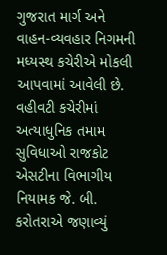ગુજરાત માર્ગ અને વાહન-વ્યવહાર નિગમની મધ્યસ્થ કચેરીએ મોકલી આપવામાં આવેલી છે. વહીવટી કચેરીમાં અત્યાધુનિક તમામ સુવિધાઓ રાજકોટ એસટીના વિભાગીય નિયામક જે. બી. કરોતરાએ જણાવ્યું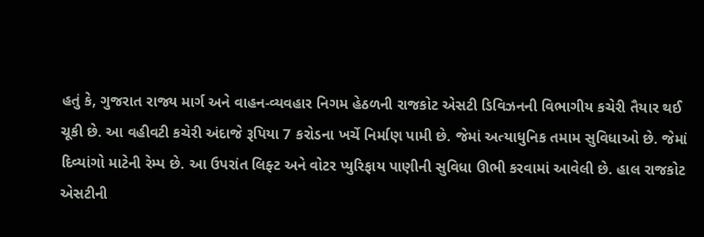હતું કે, ગુજરાત રાજ્ય માર્ગ અને વાહન-વ્યવહાર નિગમ હેઠળની રાજકોટ એસટી ડિવિઝનની વિભાગીય કચેરી તૈયાર થઈ ચૂકી છે. આ વહીવટી કચેરી અંદાજે રૂપિયા 7 કરોડના ખર્ચે નિર્માણ પામી છે. જેમાં અત્યાધુનિક તમામ સુવિધાઓ છે. જેમાં દિવ્યાંગો માટેની રેમ્પ છે. આ ઉપરાંત લિફ્ટ અને વોટર પ્યુરિફાય પાણીની સુવિધા ઊભી કરવામાં આવેલી છે. હાલ રાજકોટ એસટીની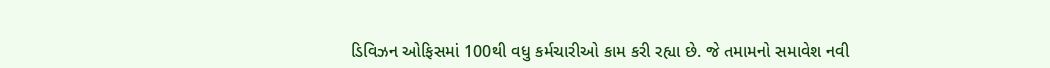ડિવિઝન ઓફિસમાં 100થી વધુ કર્મચારીઓ કામ કરી રહ્યા છે. જે તમામનો સમાવેશ નવી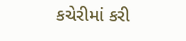કચેરીમાં કરી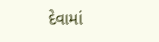દેવામાં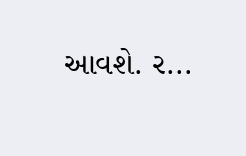આવશે. ર...